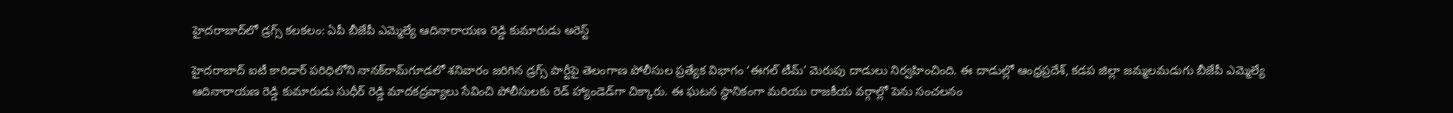హైదరాబాద్‌లో డ్రగ్స్ కలకలం: ఏపీ బీజేపీ ఎమ్మెల్యే ఆదినారాయణ రెడ్డి కుమారుడు అరెస్ట్

హైదరాబాద్‌ ఐటీ కారిడార్‌ పరిధిలోని నానక్‌రామ్‌గూడలో శనివారం జరిగిన డ్రగ్స్ పార్టీపై తెలంగాణ పోలీసుల ప్రత్యేక విభాగం ‘ఈగల్ టీమ్’ మెరుపు దాడులు నిర్వహించింది. ఈ దాడుల్లో ఆంధ్రప్రదేశ్, కడప జిల్లా జమ్మలమడుగు బీజేపీ ఎమ్మెల్యే ఆదినారాయణ రెడ్డి కుమారుడు సుధీర్ రెడ్డి మాదకద్రవ్యాలు సేవించి పోలీసులకు రెడ్ హ్యాండెడ్‌గా చిక్కారు. ఈ ఘటన స్థానికంగా మరియు రాజకీయ వర్గాల్లో పెను సంచలనం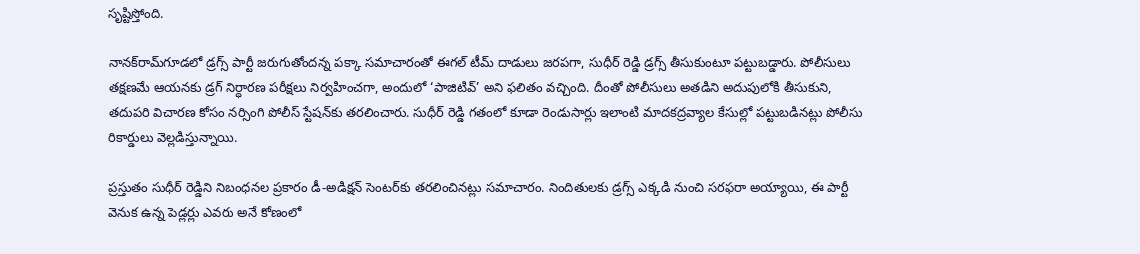సృష్టిస్తోంది.

నానక్‌రామ్‌గూడలో డ్రగ్స్ పార్టీ జరుగుతోందన్న పక్కా సమాచారంతో ఈగల్ టీమ్ దాడులు జరపగా, సుధీర్ రెడ్డి డ్రగ్స్ తీసుకుంటూ పట్టుబడ్డారు. పోలీసులు తక్షణమే ఆయనకు డ్రగ్ నిర్ధారణ పరీక్షలు నిర్వహించగా, అందులో ‘పాజిటివ్’ అని ఫలితం వచ్చింది. దీంతో పోలీసులు అతడిని అదుపులోకి తీసుకుని, తదుపరి విచారణ కోసం నర్సింగి పోలీస్ స్టేషన్‌కు తరలించారు. సుధీర్ రెడ్డి గతంలో కూడా రెండుసార్లు ఇలాంటి మాదకద్రవ్యాల కేసుల్లో పట్టుబడినట్లు పోలీసు రికార్డులు వెల్లడిస్తున్నాయి.

ప్రస్తుతం సుధీర్ రెడ్డిని నిబంధనల ప్రకారం డీ-అడిక్షన్ సెంటర్‌కు తరలించినట్లు సమాచారం. నిందితులకు డ్రగ్స్ ఎక్కడి నుంచి సరఫరా అయ్యాయి, ఈ పార్టీ వెనుక ఉన్న పెడ్లర్లు ఎవరు అనే కోణంలో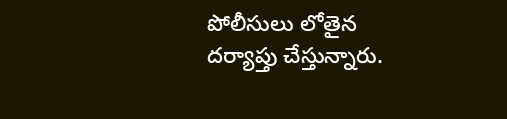పోలీసులు లోతైన దర్యాప్తు చేస్తున్నారు.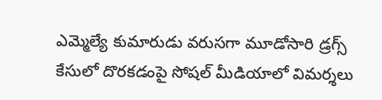ఎమ్మెల్యే కుమారుడు వరుసగా మూడోసారి డ్రగ్స్ కేసులో దొరకడంపై సోషల్ మీడియాలో విమర్శలు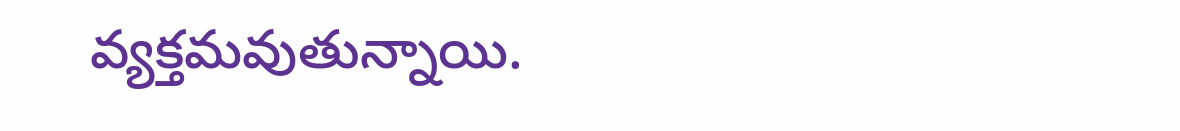వ్యక్తమవుతున్నాయి.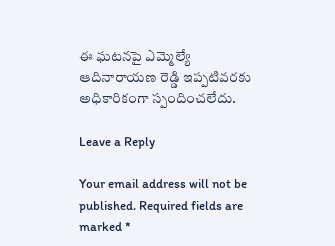ఈ ఘటనపై ఎమ్మెల్యే ఆదినారాయణ రెడ్డి ఇప్పటివరకు అధికారికంగా స్పందించలేదు.

Leave a Reply

Your email address will not be published. Required fields are marked *